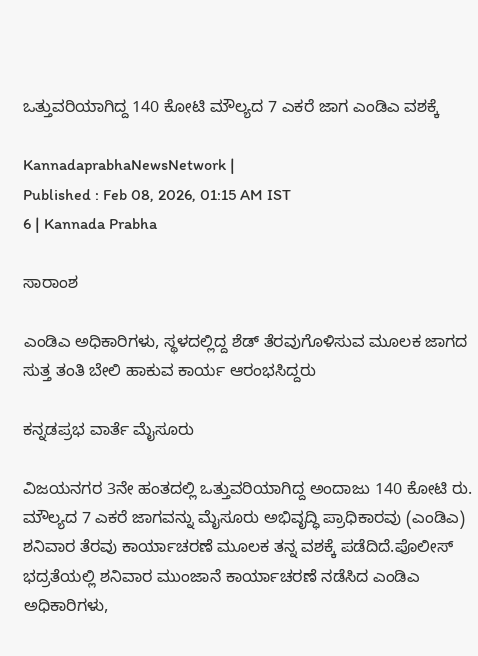ಒತ್ತುವರಿಯಾಗಿದ್ದ 140 ಕೋಟಿ ಮೌಲ್ಯದ 7 ಎಕರೆ ಜಾಗ ಎಂಡಿಎ ವಶಕ್ಕೆ

KannadaprabhaNewsNetwork |
Published : Feb 08, 2026, 01:15 AM IST
6 | Kannada Prabha

ಸಾರಾಂಶ

ಎಂಡಿಎ ಅಧಿಕಾರಿಗಳು, ಸ್ಥಳದಲ್ಲಿದ್ದ ಶೆಡ್ ತೆರವುಗೊಳಿಸುವ ಮೂಲಕ ಜಾಗದ ಸುತ್ತ ತಂತಿ ಬೇಲಿ ಹಾಕುವ ಕಾರ್ಯ ಆರಂಭಸಿದ್ದರು

ಕನ್ನಡಪ್ರಭ ವಾರ್ತೆ ಮೈಸೂರು

ವಿಜಯನಗರ 3ನೇ ಹಂತದಲ್ಲಿ ಒತ್ತುವರಿಯಾಗಿದ್ದ ಅಂದಾಜು 140 ಕೋಟಿ ರು. ಮೌಲ್ಯದ 7 ಎಕರೆ ಜಾಗವನ್ನು ಮೈಸೂರು ಅಭಿವೃದ್ಧಿ ಪ್ರಾಧಿಕಾರವು (ಎಂಡಿಎ) ಶನಿವಾರ ತೆರವು ಕಾರ್ಯಾಚರಣೆ ಮೂಲಕ ತನ್ನ ವಶಕ್ಕೆ ಪಡೆದಿದೆ.ಪೊಲೀಸ್‌ ಭದ್ರತೆಯಲ್ಲಿ ಶನಿವಾರ ಮುಂಜಾನೆ ಕಾರ್ಯಾಚರಣೆ ನಡೆಸಿದ ಎಂಡಿಎ ಅಧಿಕಾರಿಗಳು,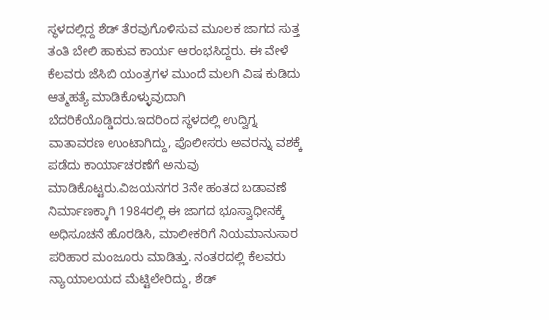ಸ್ಥಳದಲ್ಲಿದ್ದ ಶೆಡ್ ತೆರವುಗೊಳಿಸುವ ಮೂಲಕ ಜಾಗದ ಸುತ್ತ ತಂತಿ ಬೇಲಿ ಹಾಕುವ ಕಾರ್ಯ ಆರಂಭಸಿದ್ದರು. ಈ ವೇಳೆ ಕೆಲವರು ಜೆಸಿಬಿ ಯಂತ್ರಗಳ ಮುಂದೆ ಮಲಗಿ ವಿಷ ಕುಡಿದು ಆತ್ಮಹತ್ಯೆ ಮಾಡಿಕೊಳ್ಳುವುದಾಗಿ ಬೆದರಿಕೆಯೊಡ್ಡಿದರು.ಇದರಿಂದ ಸ್ಥಳದಲ್ಲಿ ಉದ್ವಿಗ್ನ ವಾತಾವರಣ ಉಂಟಾಗಿದ್ದು, ಪೊಲೀಸರು ಅವರನ್ನು ವಶಕ್ಕೆ ಪಡೆದು ಕಾರ್ಯಾಚರಣೆಗೆ ಅನುವು ಮಾಡಿಕೊಟ್ಟರು.ವಿಜಯನಗರ 3ನೇ ಹಂತದ ಬಡಾವಣೆ ನಿರ್ಮಾಣಕ್ಕಾಗಿ 1984ರಲ್ಲಿ ಈ ಜಾಗದ ಭೂಸ್ವಾಧೀನಕ್ಕೆ ಅಧಿಸೂಚನೆ ಹೊರಡಿಸಿ, ಮಾಲೀಕರಿಗೆ ನಿಯಮಾನುಸಾರ ಪರಿಹಾರ ಮಂಜೂರು ಮಾಡಿತ್ತು. ನಂತರದಲ್ಲಿ ಕೆಲವರು ನ್ಯಾಯಾಲಯದ ಮೆಟ್ಟಿಲೇರಿದ್ದು, ಶೆಡ್‌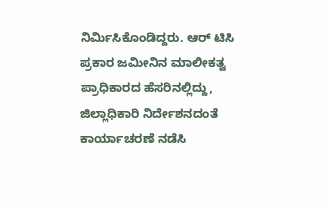ನಿರ್ಮಿಸಿಕೊಂಡಿದ್ದರು. ಆರ್‌ ಟಿಸಿ ಪ್ರಕಾರ ಜಮೀನಿನ ಮಾಲೀಕತ್ವ ಪ್ರಾಧಿಕಾರದ ಹೆಸರಿನಲ್ಲಿದ್ದು, ಜಿಲ್ಲಾಧಿಕಾರಿ ನಿರ್ದೇಶನದಂತೆ ಕಾರ್ಯಾಚರಣೆ ನಡೆಸಿ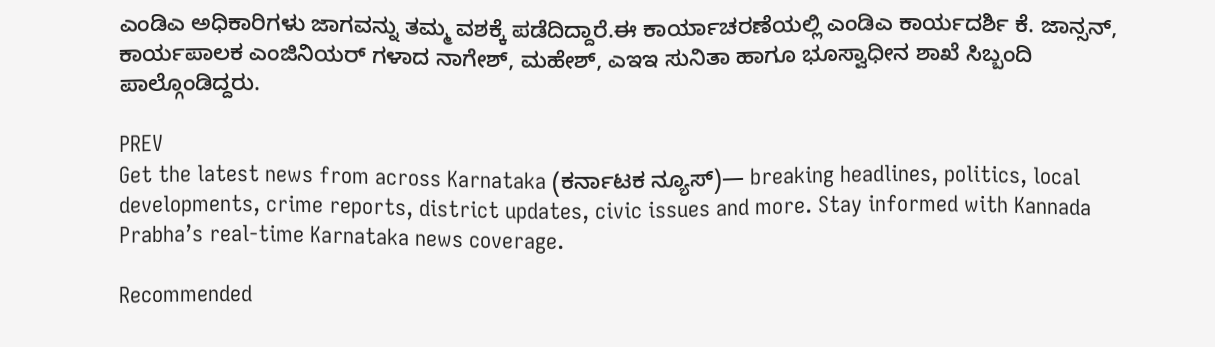ಎಂಡಿಎ ಅಧಿಕಾರಿಗಳು ಜಾಗವನ್ನು ತಮ್ಮ ವಶಕ್ಕೆ ಪಡೆದಿದ್ದಾರೆ.ಈ ಕಾರ್ಯಾಚರಣೆಯಲ್ಲಿ ಎಂಡಿಎ ಕಾರ್ಯದರ್ಶಿ ಕೆ. ಜಾನ್ಸನ್‌, ಕಾರ್ಯಪಾಲಕ ಎಂಜಿನಿಯರ್‌ ಗಳಾದ ನಾಗೇಶ್‌, ಮಹೇಶ್‌, ಎಇಇ ಸುನಿತಾ ಹಾಗೂ ಭೂಸ್ವಾಧೀನ ಶಾಖೆ ಸಿಬ್ಬಂದಿ ಪಾಲ್ಗೊಂಡಿದ್ದರು.

PREV
Get the latest news from across Karnataka (ಕರ್ನಾಟಕ ನ್ಯೂಸ್)— breaking headlines, politics, local developments, crime reports, district updates, civic issues and more. Stay informed with Kannada Prabha’s real‑time Karnataka news coverage.

Recommended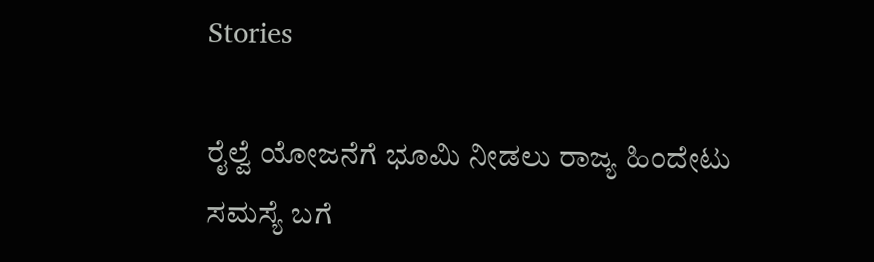Stories

ರೈಲ್ವೆ ಯೋಜನೆಗೆ ಭೂಮಿ ನೀಡಲು ರಾಜ್ಯ ಹಿಂದೇಟು
ಸಮಸ್ಯೆ ಬಗೆ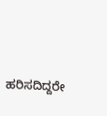ಹರಿಸದಿದ್ದರೇ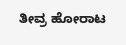ತೀವ್ರ ಹೋರಾಟ